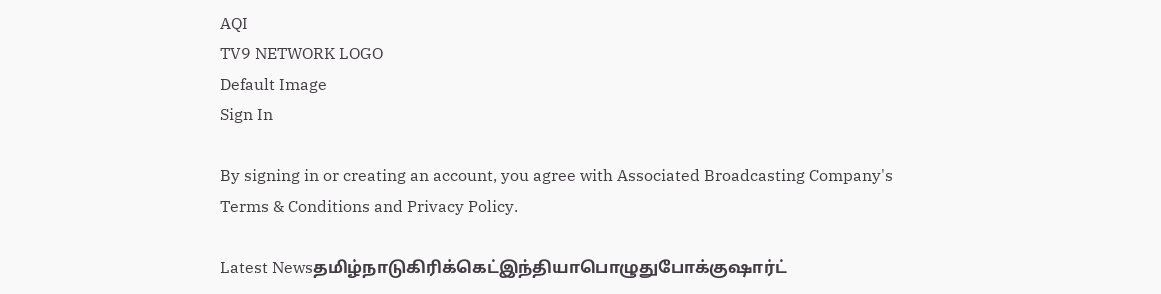AQI
TV9 NETWORK LOGO
Default Image
Sign In

By signing in or creating an account, you agree with Associated Broadcasting Company's Terms & Conditions and Privacy Policy.

Latest Newsதமிழ்நாடுகிரிக்கெட்இந்தியாபொழுதுபோக்குஷார்ட்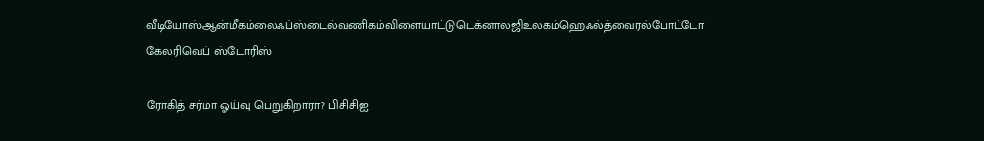வீடியோஸ்ஆன்மீகம்லைஃப்ஸ்டைல்வணிகம்விளையாட்டுடெக்னாலஜிஉலகம்ஹெஃல்த்வைரல்போட்டோ கேலரிவெப் ஸ்டோரிஸ்

ரோகித் சர்மா ஓய்வு பெறுகிறாரா? பிசிசிஐ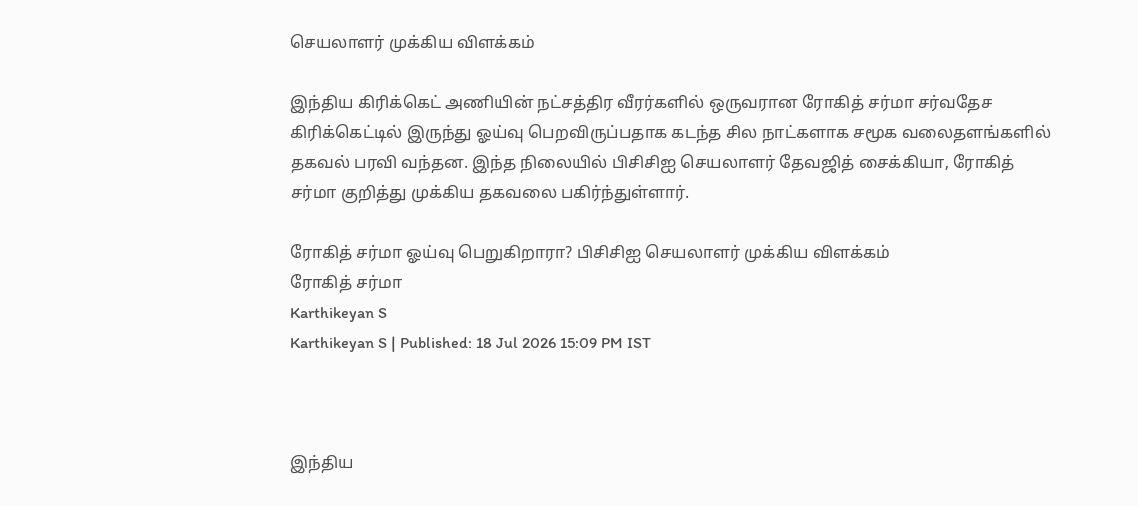செயலாளர் முக்கிய விளக்கம்

இந்திய கிரிக்கெட் அணியின் நட்சத்திர வீரர்களில் ஒருவரான ரோகித் சர்மா சர்வதேச கிரிக்கெட்டில் இருந்து ஓய்வு பெறவிருப்பதாக கடந்த சில நாட்களாக சமூக வலைதளங்களில் தகவல் பரவி வந்தன. இந்த நிலையில் பிசிசிஐ செயலாளர் தேவஜித் சைக்கியா, ரோகித் சர்மா குறித்து முக்கிய தகவலை பகிர்ந்துள்ளார்.

ரோகித் சர்மா ஓய்வு பெறுகிறாரா? பிசிசிஐ செயலாளர் முக்கிய விளக்கம்
ரோகித் சர்மா
Karthikeyan S
Karthikeyan S | Published: 18 Jul 2026 15:09 PM IST



இந்திய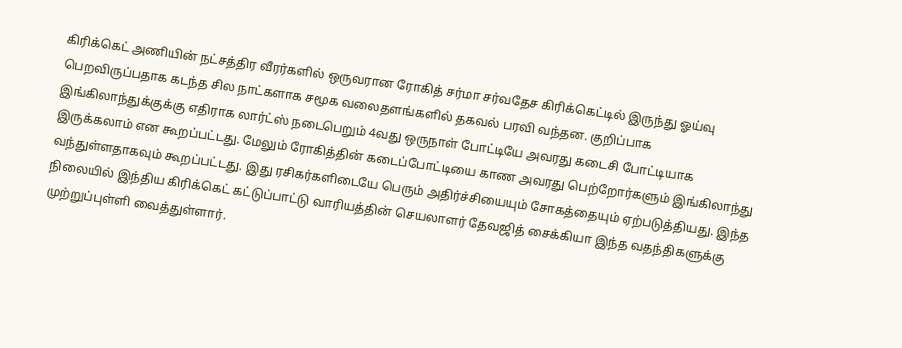கிரிக்கெட் அணியின் நட்சத்திர வீரர்களில் ஒருவரான ரோகித் சர்மா சர்வதேச கிரிக்கெட்டில் இருந்து ஓய்வு பெறவிருப்பதாக கடந்த சில நாட்களாக சமூக வலைதளங்களில் தகவல் பரவி வந்தன. குறிப்பாக இங்கிலாந்துக்குக்கு எதிராக லார்ட்ஸ் நடைபெறும் 4வது ஒருநாள் போட்டியே அவரது கடைசி போட்டியாக இருக்கலாம் என கூறப்பட்டது. மேலும் ரோகித்தின் கடைப்போட்டியை காண அவரது பெற்றோர்களும் இங்கிலாந்து வந்துள்ளதாகவும் கூறப்பட்டது. இது ரசிகர்களிடையே பெரும் அதிர்ச்சியையும் சோகத்தையும் ஏற்படுத்தியது. இந்த நிலையில் இந்திய கிரிக்கெட் கட்டுப்பாட்டு வாரியத்தின் செயலாளர் தேவஜித் சைக்கியா இந்த வதந்திகளுக்கு முற்றுப்புள்ளி வைத்துள்ளார்.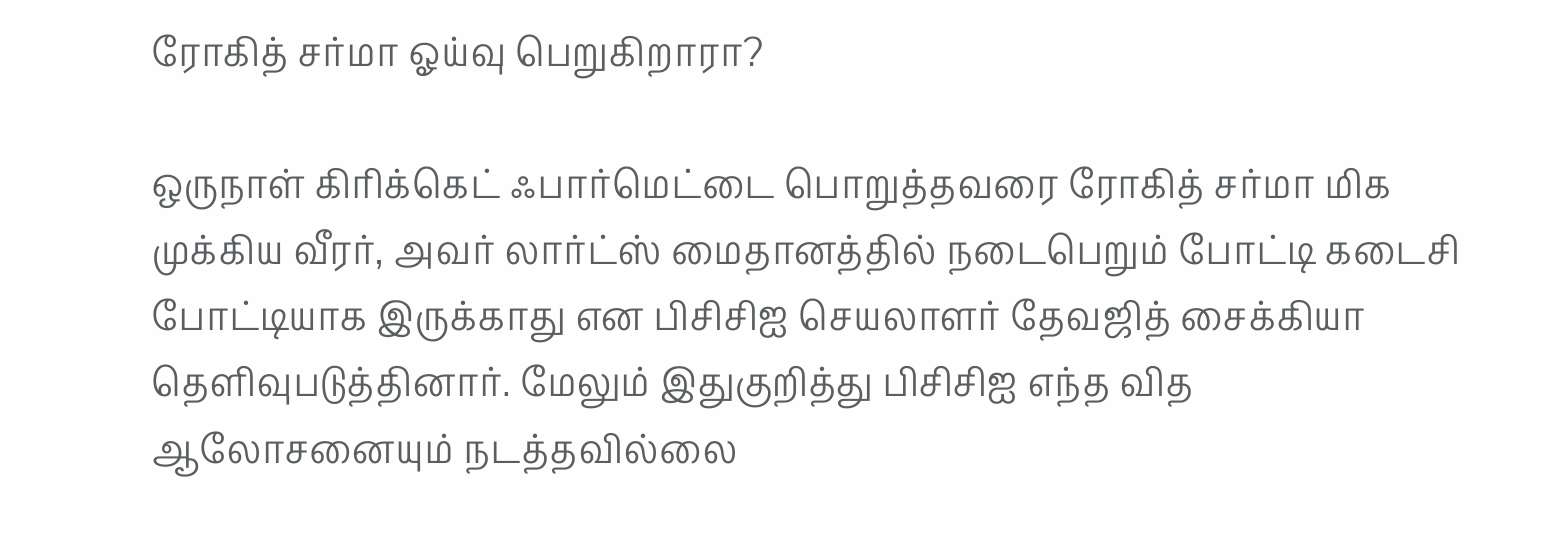ரோகித் சர்மா ஓய்வு பெறுகிறாரா?

ஒருநாள் கிரிக்கெட் ஃபார்மெட்டை பொறுத்தவரை ரோகித் சர்மா மிக முக்கிய வீரர், அவர் லார்ட்ஸ் மைதானத்தில் நடைபெறும் போட்டி கடைசி போட்டியாக இருக்காது என பிசிசிஐ செயலாளர் தேவஜித் சைக்கியா தெளிவுபடுத்தினார். மேலும் இதுகுறித்து பிசிசிஐ எந்த வித ஆலோசனையும் நடத்தவில்லை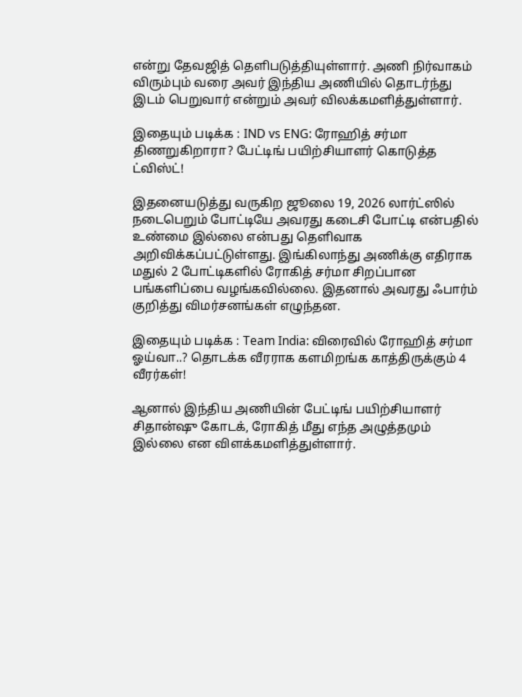என்று தேவஜித் தெளிபடுத்தியுள்ளார். அணி நிர்வாகம் விரும்பும் வரை அவர் இந்திய அணியில் தொடர்ந்து இடம் பெறுவார் என்றும் அவர் விலக்கமளித்துள்ளார்.

இதையும் படிக்க : IND vs ENG: ரோஹித் சர்மா திணறுகிறாரா? பேட்டிங் பயிற்சியாளர் கொடுத்த ட்விஸ்ட்!

இதனையடுத்து வருகிற ஜூலை 19, 2026 லார்ட்ஸில் நடைபெறும் போட்டியே அவரது கடைசி போட்டி என்பதில் உண்மை இல்லை என்பது தெளிவாக அறிவிக்கப்பட்டுள்ளது. இங்கிலாந்து அணிக்கு எதிராக மதுல் 2 போட்டிகளில் ரோகித் சர்மா சிறப்பான பங்களிப்பை வழங்கவில்லை. இதனால் அவரது ஃபார்ம் குறித்து விமர்சனங்கள் எழுந்தன.

இதையும் படிக்க : Team India: விரைவில் ரோஹித் சர்மா ஓய்வா..? தொடக்க வீரராக களமிறங்க காத்திருக்கும் 4 வீரர்கள்!

ஆனால் இந்திய அணியின் பேட்டிங் பயிற்சியாளர் சிதான்ஷு கோடக், ரோகித் மீது எந்த அழுத்தமும் இல்லை என விளக்கமளித்துள்ளார்.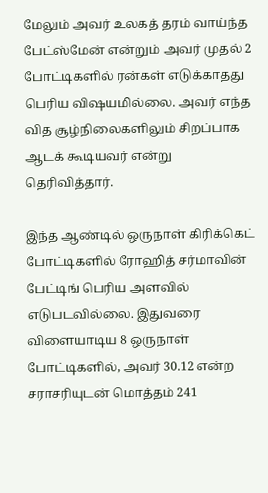மேலும் அவர் உலகத் தரம் வாய்ந்த பேட்ஸ்மேன் என்றும் அவர் முதல் 2 போட்டிகளில் ரன்கள் எடுக்காதது பெரிய விஷயமில்லை. அவர் எந்த வித சூழ்நிலைகளிலும் சிறப்பாக ஆடக் கூடியவர் என்று தெரிவித்தார்.

இந்த ஆண்டில் ஒருநாள் கிரிக்கெட் போட்டிகளில் ரோஹித் சர்மாவின் பேட்டிங் பெரிய அளவில் எடுபடவில்லை. இதுவரை விளையாடிய 8 ஒருநாள் போட்டிகளில், அவர் 30.12 என்ற சராசரியுடன் மொத்தம் 241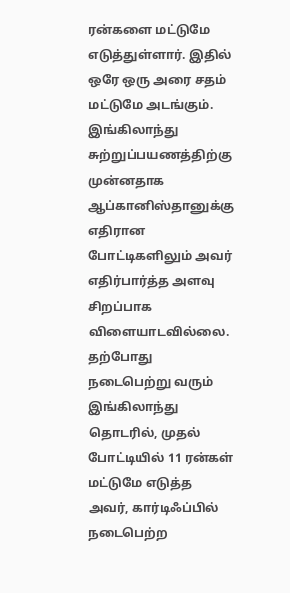ரன்களை மட்டுமே எடுத்துள்ளார். இதில் ஒரே ஒரு அரை சதம் மட்டுமே அடங்கும். இங்கிலாந்து சுற்றுப்பயணத்திற்கு முன்னதாக ஆப்கானிஸ்தானுக்கு எதிரான போட்டிகளிலும் அவர் எதிர்பார்த்த அளவு சிறப்பாக விளையாடவில்லை. தற்போது நடைபெற்று வரும் இங்கிலாந்து தொடரில், முதல் போட்டியில் 11 ரன்கள் மட்டுமே எடுத்த அவர், கார்டிஃப்பில் நடைபெற்ற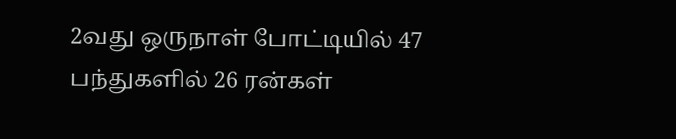2வது ஒருநாள் போட்டியில் 47 பந்துகளில் 26 ரன்கள்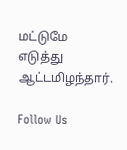மட்டுமே எடுத்து ஆட்டமிழந்தார்.

Follow Us